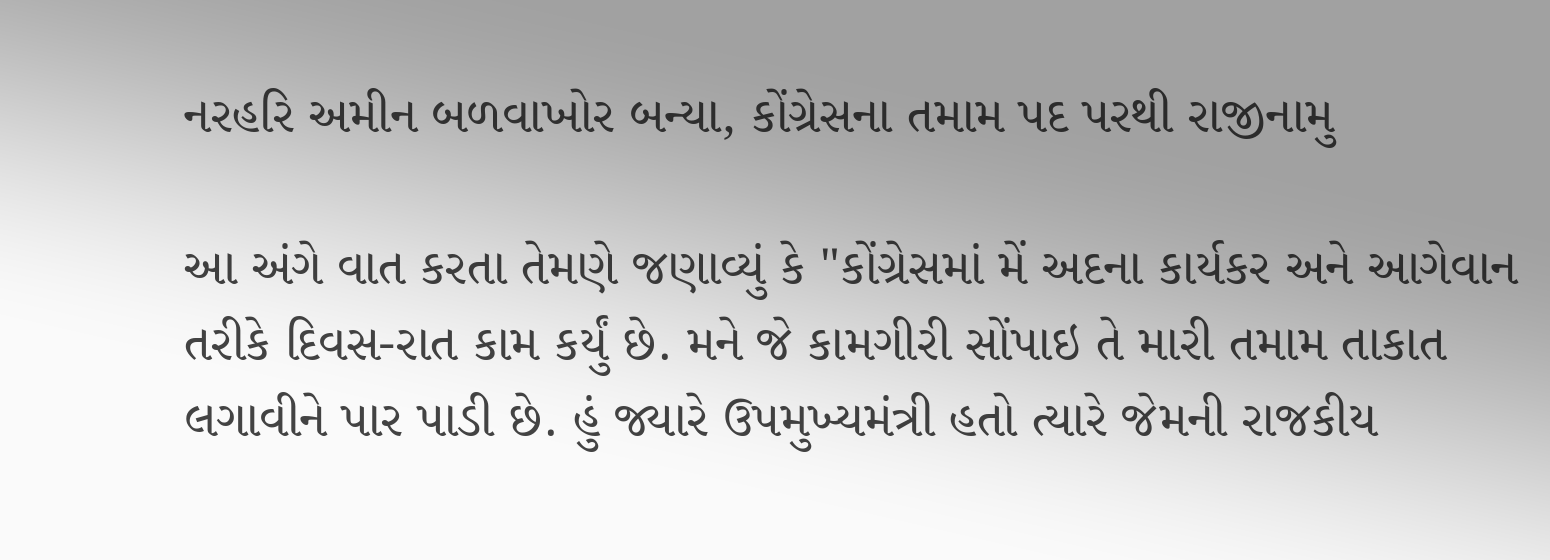નરહરિ અમીન બળવાખોર બન્યા, કોંગ્રેસના તમામ પદ પરથી રાજીનામુ

આ અંગે વાત કરતા તેમણે જણાવ્યું કે "કોંગ્રેસમાં મેં અદના કાર્યકર અને આગેવાન તરીકે દિવસ-રાત કામ કર્યું છે. મને જે કામગીરી સોંપાઇ તે મારી તમામ તાકાત લગાવીને પાર પાડી છે. હું જ્યારે ઉપમુખ્યમંત્રી હતો ત્યારે જેમની રાજકીય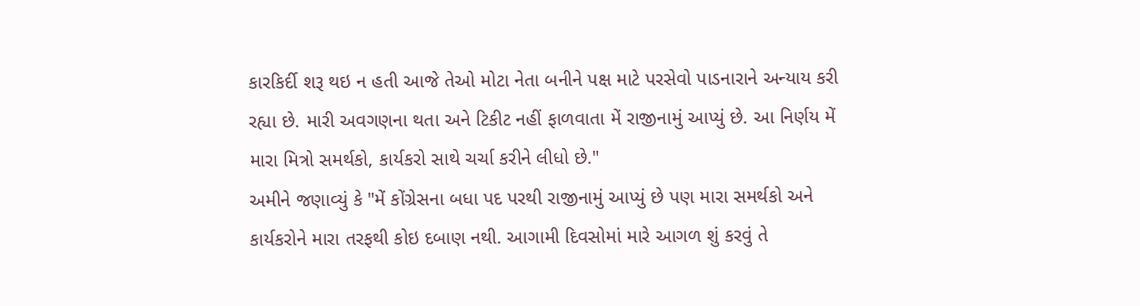કારકિર્દી શરૂ થઇ ન હતી આજે તેઓ મોટા નેતા બનીને પક્ષ માટે પરસેવો પાડનારાને અન્યાય કરી રહ્યા છે. મારી અવગણના થતા અને ટિકીટ નહીં ફાળવાતા મેં રાજીનામું આપ્યું છે. આ નિર્ણય મેં મારા મિત્રો સમર્થકો, કાર્યકરો સાથે ચર્ચા કરીને લીધો છે."
અમીને જણાવ્યું કે "મેં કોંગ્રેસના બધા પદ પરથી રાજીનામું આપ્યું છે પણ મારા સમર્થકો અને કાર્યકરોને મારા તરફથી કોઇ દબાણ નથી. આગામી દિવસોમાં મારે આગળ શું કરવું તે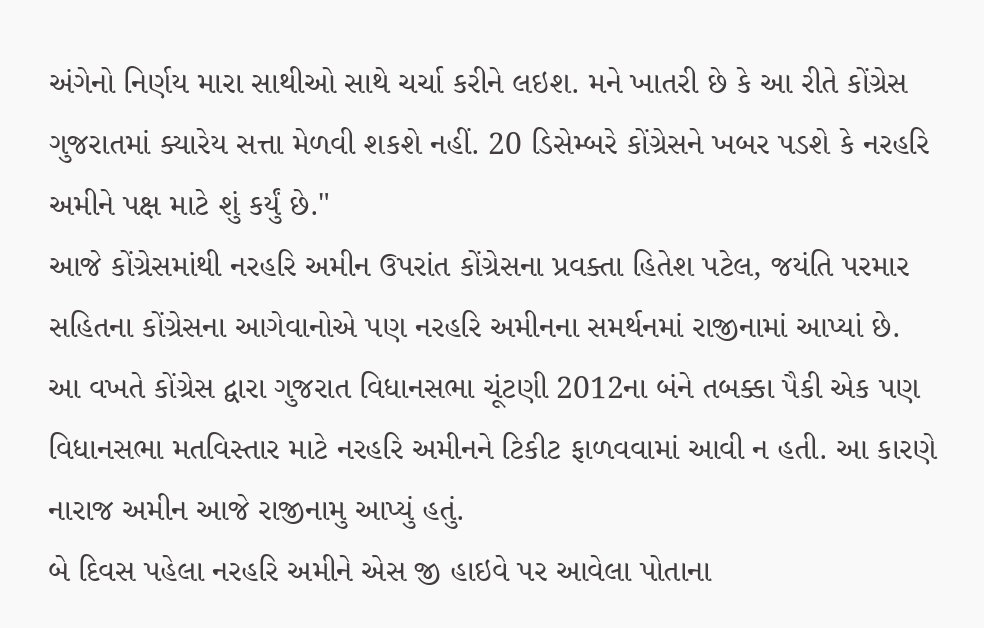અંગેનો નિર્ણય મારા સાથીઓ સાથે ચર્ચા કરીને લઇશ. મને ખાતરી છે કે આ રીતે કોંગ્રેસ ગુજરાતમાં ક્યારેય સત્તા મેળવી શકશે નહીં. 20 ડિસેમ્બરે કોંગ્રેસને ખબર પડશે કે નરહરિ અમીને પક્ષ માટે શું કર્યું છે."
આજે કોંગ્રેસમાંથી નરહરિ અમીન ઉપરાંત કોંગ્રેસના પ્રવક્તા હિતેશ પટેલ, જયંતિ પરમાર સહિતના કોંગ્રેસના આગેવાનોએ પણ નરહરિ અમીનના સમર્થનમાં રાજીનામાં આપ્યાં છે.
આ વખતે કોંગ્રેસ દ્વારા ગુજરાત વિધાનસભા ચૂંટણી 2012ના બંને તબક્કા પૈકી એક પણ વિધાનસભા મતવિસ્તાર માટે નરહરિ અમીનને ટિકીટ ફાળવવામાં આવી ન હતી. આ કારણે નારાજ અમીન આજે રાજીનામુ આપ્યું હતું.
બે દિવસ પહેલા નરહરિ અમીને એસ જી હાઇવે પર આવેલા પોતાના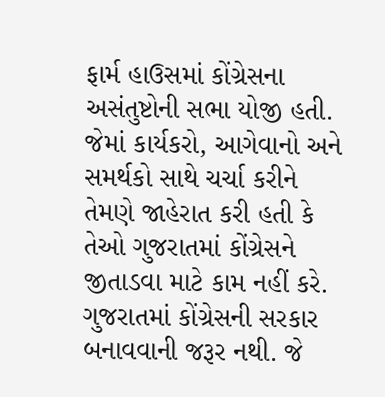ફાર્મ હાઉસમાં કોંગ્રેસના અસંતુષ્ટોની સભા યોજી હતી. જેમાં કાર્યકરો, આગેવાનો અને સમર્થકો સાથે ચર્ચા કરીને તેમણે જાહેરાત કરી હતી કે તેઓ ગુજરાતમાં કોંગ્રેસને જીતાડવા માટે કામ નહીં કરે. ગુજરાતમાં કોંગ્રેસની સરકાર બનાવવાની જરૂર નથી. જે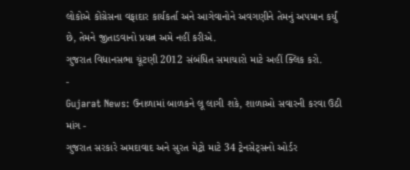લોકોએ કોંગ્રેસના વફાદાર કાર્યકર્તા અને આગેવાનોને અવગણીને તેમનું અપમાન કર્યું છે, તેમને જીતાડવાનો પ્રયત્ન અમે નહીં કરીએ.
ગુજરાત વિધાનસભા ચૂંટણી 2012 સંબંધિત સમાચારો માટે અહીં ક્લિક કરો.
-
Gujarat News: ઉનાળામાં બાળકને લૂ લાગી શકે, શાળાઓ સવારની કરવા ઉઠી માંગ -
ગુજરાત સરકારે અમદાવાદ અને સુરત મેટ્રો માટે 34 ટ્રેનસેટ્સનો ઓર્ડર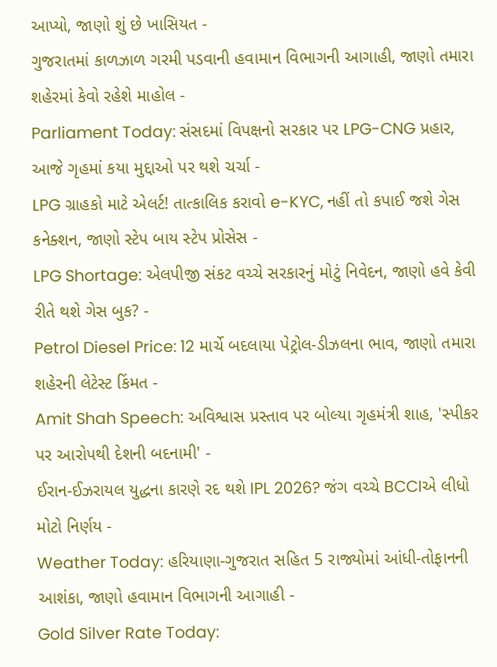આપ્યો, જાણો શું છે ખાસિયત -
ગુજરાતમાં કાળઝાળ ગરમી પડવાની હવામાન વિભાગની આગાહી, જાણો તમારા શહેરમાં કેવો રહેશે માહોલ -
Parliament Today: સંસદમાં વિપક્ષનો સરકાર પર LPG-CNG પ્રહાર, આજે ગૃહમાં કયા મુદ્દાઓ પર થશે ચર્ચા -
LPG ગ્રાહકો માટે એલર્ટ! તાત્કાલિક કરાવો e-KYC, નહીં તો કપાઈ જશે ગેસ કનેક્શન, જાણો સ્ટેપ બાય સ્ટેપ પ્રોસેસ -
LPG Shortage: એલપીજી સંકટ વચ્ચે સરકારનું મોટું નિવેદન, જાણો હવે કેવી રીતે થશે ગેસ બુક? -
Petrol Diesel Price: 12 માર્ચે બદલાયા પેટ્રોલ-ડીઝલના ભાવ, જાણો તમારા શહેરની લેટેસ્ટ કિંમત -
Amit Shah Speech: અવિશ્વાસ પ્રસ્તાવ પર બોલ્યા ગૃહમંત્રી શાહ, 'સ્પીકર પર આરોપથી દેશની બદનામી' -
ઈરાન-ઈઝરાયલ યુદ્ધના કારણે રદ થશે IPL 2026? જંગ વચ્ચે BCCIએ લીધો મોટો નિર્ણય -
Weather Today: હરિયાણા-ગુજરાત સહિત 5 રાજ્યોમાં આંધી-તોફાનની આશંકા, જાણો હવામાન વિભાગની આગાહી -
Gold Silver Rate Today: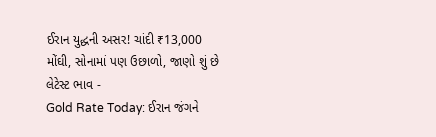ઈરાન યુદ્ધની અસર! ચાંદી ₹13,000 મોંઘી, સોનામાં પણ ઉછાળો, જાણો શું છે લેટેસ્ટ ભાવ -
Gold Rate Today: ઈરાન જંગને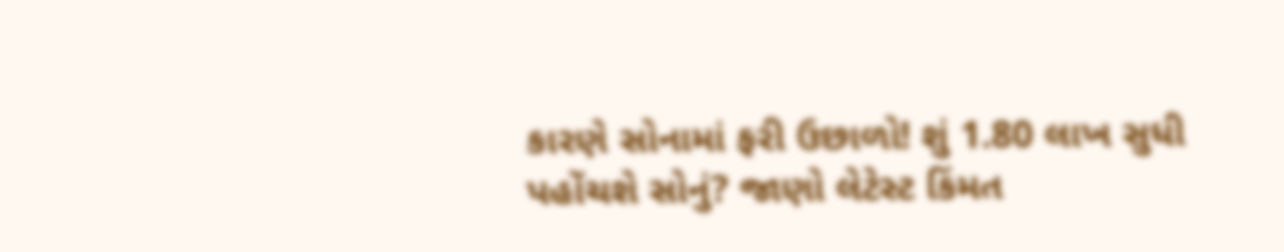કારણે સોનામાં ફરી ઉછાળો! શું 1.80 લાખ સુધી પહોંચશે સોનું? જાણો લેટેસ્ટ કિંમત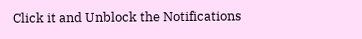Click it and Unblock the Notifications